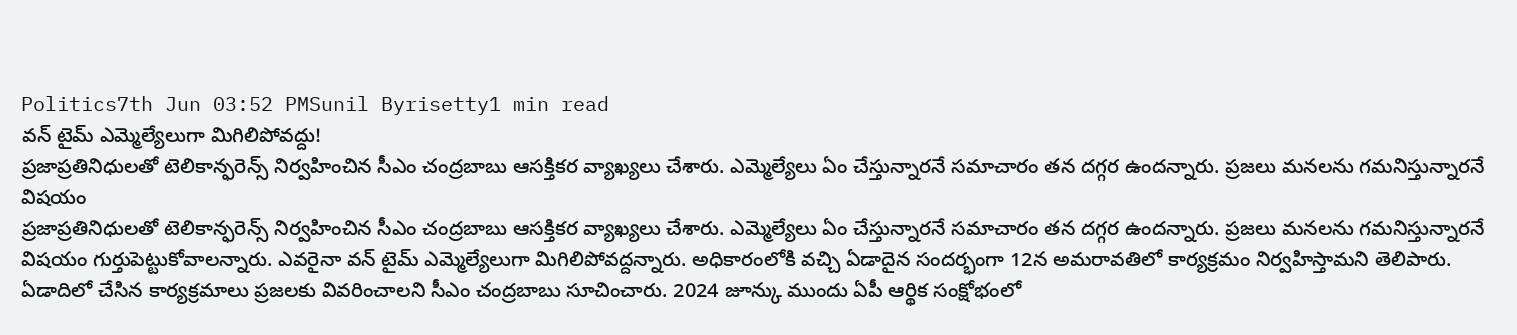Politics7th Jun 03:52 PMSunil Byrisetty1 min read
వన్ టైమ్ ఎమ్మెల్యేలుగా మిగిలిపోవద్దు!
ప్రజాప్రతినిధులతో టెలికాన్ఫరెన్స్ నిర్వహించిన సీఎం చంద్రబాబు ఆసక్తికర వ్యాఖ్యలు చేశారు. ఎమ్మెల్యేలు ఏం చేస్తున్నారనే సమాచారం తన దగ్గర ఉందన్నారు. ప్రజలు మనలను గమనిస్తున్నారనే విషయం
ప్రజాప్రతినిధులతో టెలికాన్ఫరెన్స్ నిర్వహించిన సీఎం చంద్రబాబు ఆసక్తికర వ్యాఖ్యలు చేశారు. ఎమ్మెల్యేలు ఏం చేస్తున్నారనే సమాచారం తన దగ్గర ఉందన్నారు. ప్రజలు మనలను గమనిస్తున్నారనే విషయం గుర్తుపెట్టుకోవాలన్నారు. ఎవరైనా వన్ టైమ్ ఎమ్మెల్యేలుగా మిగిలిపోవద్దన్నారు. అధికారంలోకి వచ్చి ఏడాదైన సందర్భంగా 12న అమరావతిలో కార్యక్రమం నిర్వహిస్తామని తెలిపారు. ఏడాదిలో చేసిన కార్యక్రమాలు ప్రజలకు వివరించాలని సీఎం చంద్రబాబు సూచించారు. 2024 జూన్కు ముందు ఏపీ ఆర్థిక సంక్షోభంలో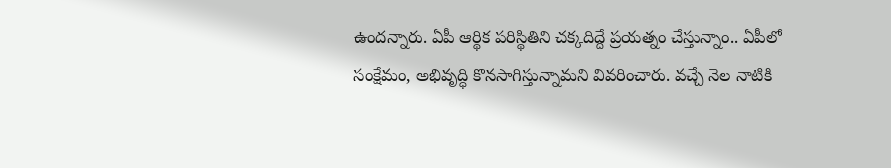ఉందన్నారు. ఏపీ ఆర్థిక పరిస్థితిని చక్కదిద్దే ప్రయత్నం చేస్తున్నాం.. ఏపీలో సంక్షేమం, అభివృద్ధి కొనసాగిస్తున్నామని వివరించారు. వచ్చే నెల నాటికి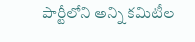పార్టీలోని అన్ని కమిటీల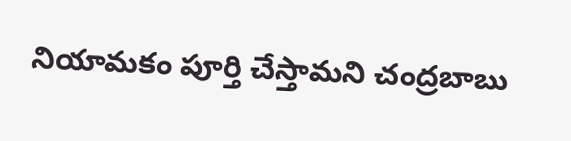నియామకం పూర్తి చేస్తామని చంద్రబాబు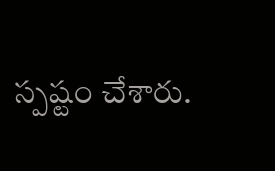స్పష్టం చేశారు.